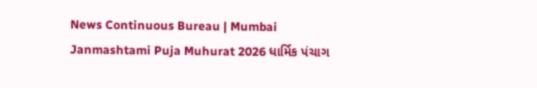News Continuous Bureau | Mumbai Janmashtami Puja Muhurat 2026 ધાર્મિક પંચાગ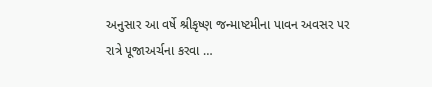અનુસાર આ વર્ષે શ્રીકૃષ્ણ જન્માષ્ટમીના પાવન અવસર પર રાત્રે પૂજાઅર્ચના કરવા …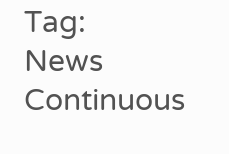Tag:
News Continuous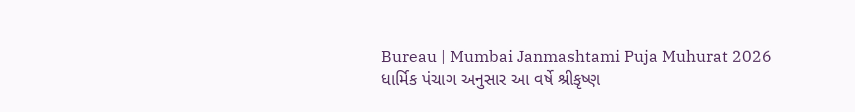Bureau | Mumbai Janmashtami Puja Muhurat 2026 ધાર્મિક પંચાગ અનુસાર આ વર્ષે શ્રીકૃષ્ણ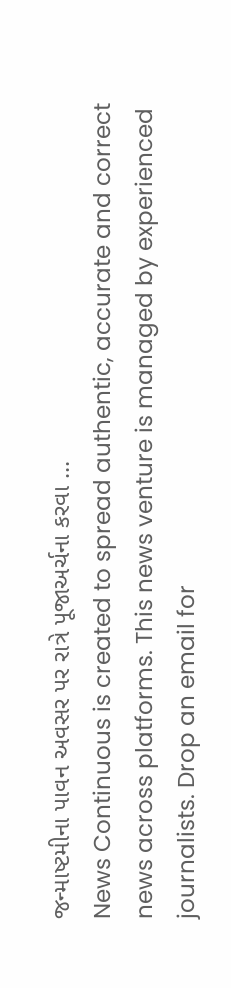જન્માષ્ટમીના પાવન અવસર પર રાત્રે પૂજાઅર્ચના કરવા …
News Continuous is created to spread authentic, accurate and correct news across platforms. This news venture is managed by experienced journalists. Drop an email for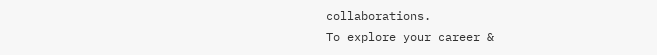collaborations.
To explore your career &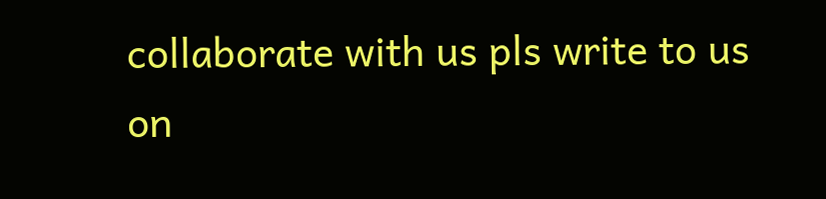collaborate with us pls write to us on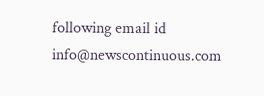following email id info@newscontinuous.com